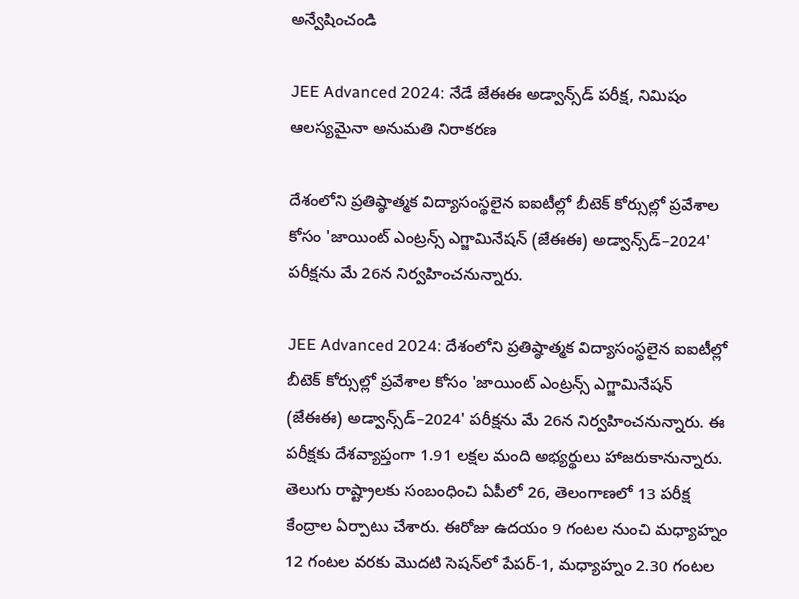అన్వేషించండి

JEE Advanced 2024: నేడే జేఈఈ అడ్వాన్స్‌డ్‌ పరీక్ష, నిమిషం ఆలస్యమైనా అనుమతి నిరాకరణ

దేశంలోని ప్రతిష్ఠాత్మక విద్యాసంస్థలైన ఐఐటీల్లో బీటెక్ కోర్సుల్లో ప్రవేశాల కోసం 'జాయింట్‌ ఎంట్రన్స్‌ ఎగ్జామినేషన్‌ (జేఈఈ) అడ్వాన్స్‌డ్‌–2024' పరీక్షను మే 26న నిర్వహించనున్నారు.

JEE Advanced 2024: దేశంలోని ప్రతిష్ఠాత్మక విద్యాసంస్థలైన ఐఐటీల్లో బీటెక్ కోర్సుల్లో ప్రవేశాల కోసం 'జాయింట్‌ ఎంట్రన్స్‌ ఎగ్జామినేషన్‌ (జేఈఈ) అడ్వాన్స్‌డ్‌–2024' పరీక్షను మే 26న నిర్వహించనున్నారు. ఈ పరీక్షకు దేశవ్యాప్తంగా 1.91 లక్షల మంది అభ్యర్థులు హాజరుకానున్నారు. తెలుగు రాష్ట్రాలకు సంబంధించి ఏపీలో 26, తెలంగాణలో 13 పరీక్ష కేంద్రాల ఏర్పాటు చేశారు. ఈరోజు ఉదయం 9 గంటల నుంచి మధ్యాహ్నం 12 గంటల వరకు మొదటి సెషన్‌‌లో పేపర్-1, మధ్యాహ్నం 2.30 గంటల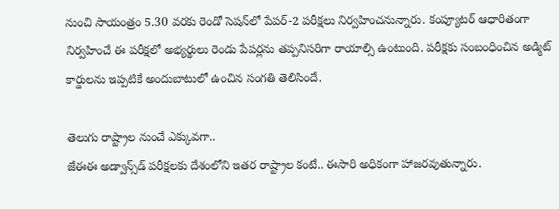నుంచి సాయంత్రం 5.30 వరకు రెండో సెషన్‌‌లో పేపర్-2 పరీక్షలు నిర్వహించనున్నారు. కంప్యూటర్‌ ఆధారితంగా నిర్వహించే ఈ పరీక్షలో అభ్యర్థులు రెండు పేపర్లను తప్పనిసరిగా రాయాల్సి ఉంటుంది. పరీక్షకు సంబంధించిన అడ్మిట్‌ కార్డులను ఇప్పటికే అందుబాటులో ఉంచిన సంగతి తెలిసిందే.

తెలుగు రాష్ట్రాల నుంచే ఎక్కువగా..
జేఈఈ అడ్వాన్స్‌డ్ పరీక్షలకు దేశంలోని ఇతర రాష్ట్రాల కంటే.. ఈసారి అధికంగా హాజరవుతున్నారు.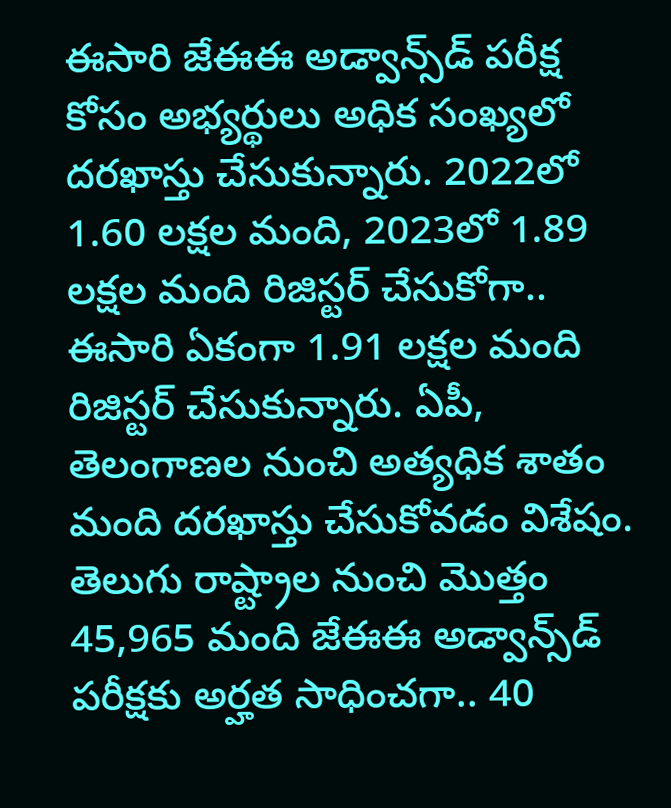ఈసారి జేఈఈ అడ్వాన్స్‌డ్ పరీక్ష కోసం అభ్యర్థులు అధిక సంఖ్యలో దరఖాస్తు చేసుకున్నారు. 2022లో 1.60 లక్షల మంది, 2023లో 1.89 లక్షల మంది రిజిస్టర్‌ చేసుకోగా.. ఈసారి ఏకంగా 1.91 లక్షల మంది రిజిస్టర్ చేసుకున్నారు. ఏపీ, తెలంగాణల నుంచి అత్యధిక శాతం మంది దరఖాస్తు చేసుకోవడం విశేషం. తెలుగు రాష్ట్రాల నుంచి మొత్తం 45,965 మంది జేఈఈ అడ్వాన్స్‌డ్ పరీక్షకు అర్హత సాధించగా.. 40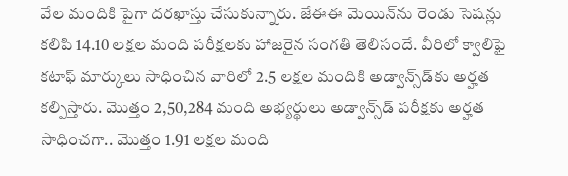వేల మందికి పైగా దరఖాస్తు చేసుకున్నారు. జేఈఈ మెయిన్‌ను రెండు సెషన్లు కలిపి 14.10 లక్షల మంది పరీక్షలకు హాజరైన సంగతి తెలిసందే. వీరిలో క్వాలిఫై కటాఫ్‌ మార్కులు సాధించిన వారిలో 2.5 లక్షల మందికి అడ్వాన్స్‌డ్‌కు అర్హత కల్పిస్తారు. మొత్తం 2,50,284 మంది అభ్యర్థులు అడ్వాన్స్‌డ్‌ పరీక్షకు అర్హత సాధించగా.. మొత్తం 1.91 లక్షల మంది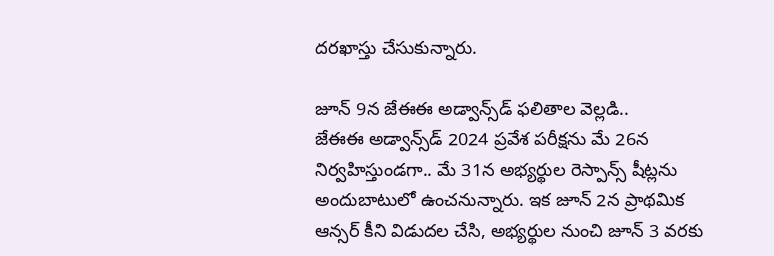దరఖాస్తు చేసుకున్నారు.

జూన్‌ 9న జేఈఈ అడ్వాన్స్‌డ్‌ ఫలితాల వెల్లడి..
జేఈఈ అడ్వాన్స్‌డ్‌ 2024 ప్రవేశ పరీక్షను మే 26న నిర్వహిస్తుండగా.. మే 31న అభ్యర్థుల రెస్పాన్స్ షీట్లను అందుబాటులో ఉంచనున్నారు. ఇక జూన్ 2న ప్రాథమిక ఆన్సర్ కీని విడుదల చేసి, అభ్యర్థుల నుంచి జూన్ 3 వరకు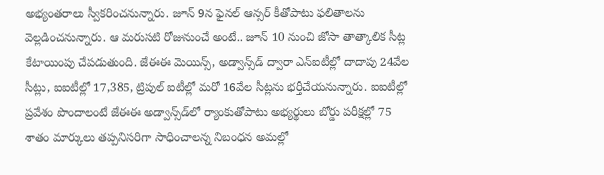అభ్యంతరాలు స్వీకరించనున్నారు. జూన్ 9న ఫైనల్ ఆన్సర్ కీతోపాటు ఫలితాలను వెల్లడించనున్నారు. ఆ మరుసటి రోజునుంచే అంటే.. జూన్‌ 10 నుంచి జోసా తాత్కాలిక సీట్ల కేటాయింపు చేపడుతుంది. జేఈఈ మెయిన్స్, అడ్వాన్స్‌డ్‌ ద్వారా ఎన్‌ఐటీల్లో దాదాపు 24వేల సీట్లు, ఐఐటీల్లో 17,385, ట్రిపుల్‌ ఐటీల్లో మరో 16వేల సీట్లను భర్తీచేయనున్నారు. ఐఐటీల్లో ప్రవేశం పొందాలంటే జేఈఈ అడ్వాన్స్‌డ్‌లో ర్యాంకుతోపాటు అభ్యర్థులు బోర్డు పరీక్షల్లో 75 శాతం మార్కులు తప్పనిసరిగా సాధించాలన్న నిబంధన అమల్లో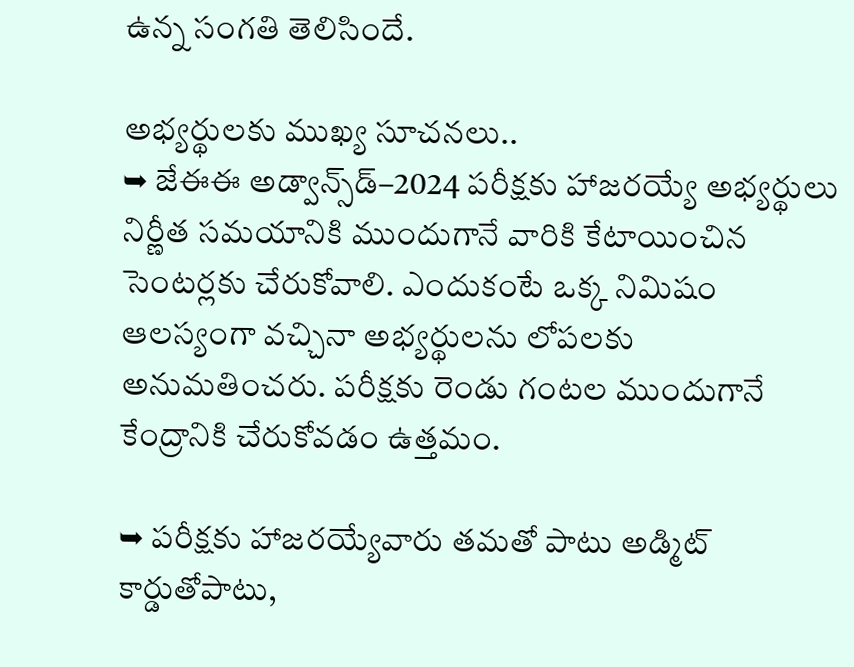ఉన్న సంగతి తెలిసిందే.

అభ్యర్థులకు ముఖ్య సూచనలు..
➥ జేఈఈ అడ్వాన్స్‌డ్‌–2024 పరీక్షకు హాజరయ్యే అభ్యర్థులు నిర్ణీత సమయానికి ముందుగానే వారికి కేటాయించిన సెంటర్లకు చేరుకోవాలి. ఎందుకంటే ఒక్క నిమిషం ఆలస్యంగా వచ్చినా అభ్యర్థులను లోపలకు అనుమతించరు. పరీక్షకు రెండు గంటల ముందుగానే కేంద్రానికి చేరుకోవడం ఉత్తమం.

➥ పరీక్షకు హాజరయ్యేవారు తమతో పాటు అడ్మిట్‌ కార్డుతోపాటు,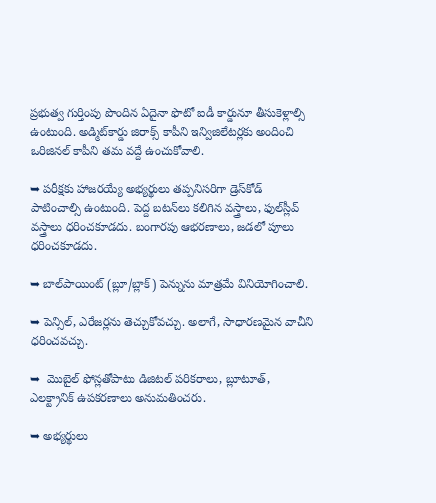ప్రభుత్వ గుర్తింపు పొందిన ఏదైనా ఫొటో ఐడీ కార్డునూ తీసుకెళ్లాల్సి ఉంటుంది. అడ్మిట్‌కార్డు జిరాక్స్‌ కాపీని ఇన్విజిలేటర్లకు అందించి ఒరిజినల్‌ కాపీని తమ వద్దే ఉంచుకోవాలి.

➥ పరీక్షకు హాజరయ్యే అభ్యర్థులు తప్పనిసరిగా డ్రెస్‌కోడ్‌ పాటించాల్సి ఉంటుంది. పెద్ద బటన్‌లు కలిగిన వస్త్రాలు, ఫుల్‌స్లీవ్‌ వస్త్రాలు ధరించకూడదు. బంగారపు ఆభరణాలు, జడలో పూలు ధరించకూడదు.

➥ బాల్‌పాయింట్‌ (బ్లూ/బ్లాక్) పెన్నును మాత్రమే వినియోగించాలి.

➥ పెన్సిల్, ఎరేజర్లను తెచ్చుకోవచ్చు. అలాగే, సాధారణమైన వాచీని ధరించవచ్చు.

➥  మొబైల్ ఫోన్లతోపాటు డిజిటల్‌ పరికరాలు, బ్లూటూత్, ఎలక్ట్రానిక్ ఉపకరణాలు అనుమతించరు.

➥ అభ్యర్థులు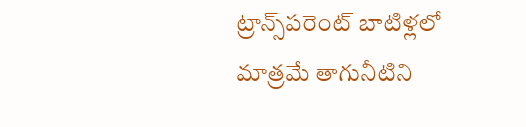ట్రాన్స్‌పరెంట్‌ బాటిళ్లలో మాత్రమే తాగునీటిని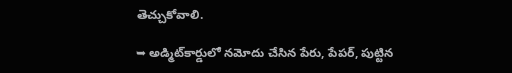తెచ్చుకోవాలి.

➥ అడ్మిట్‌కార్డులో నమోదు చేసిన పేరు, పేపర్, పుట్టిన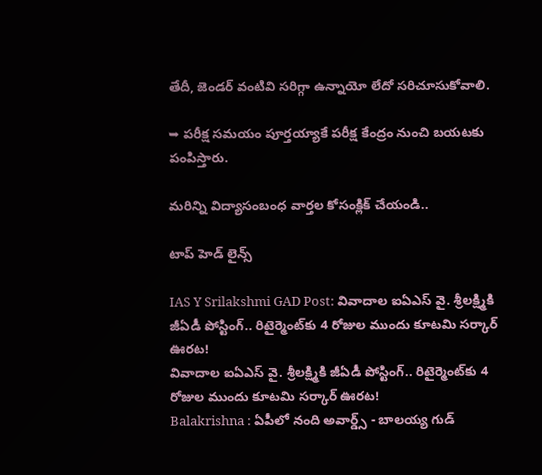తేదీ, జెండర్‌ వంటివి సరిగ్గా ఉన్నాయో లేదో సరిచూసుకోవాలి.

➥ పరీక్ష సమయం పూర్తయ్యాకే పరీక్ష కేంద్రం నుంచి బయటకు పంపిస్తారు.

మరిన్ని విద్యాసంబంధ వార్తల కోసంక్లిక్ చేయండి..

టాప్ హెడ్ లైన్స్

IAS Y Srilakshmi GAD Post: వివాదాల ఐఏఎస్ వై. శ్రీలక్ష్మికి జీఏడీ పోస్టింగ్.. రిటైర్మెంట్‌కు 4 రోజుల ముందు కూటమి సర్కార్ ఊరట!
వివాదాల ఐఏఎస్ వై. శ్రీలక్ష్మికి జీఏడీ పోస్టింగ్.. రిటైర్మెంట్‌కు 4 రోజుల ముందు కూటమి సర్కార్ ఊరట!
Balakrishna : ఏపీలో నంది అవార్డ్స్ - బాలయ్య గుడ్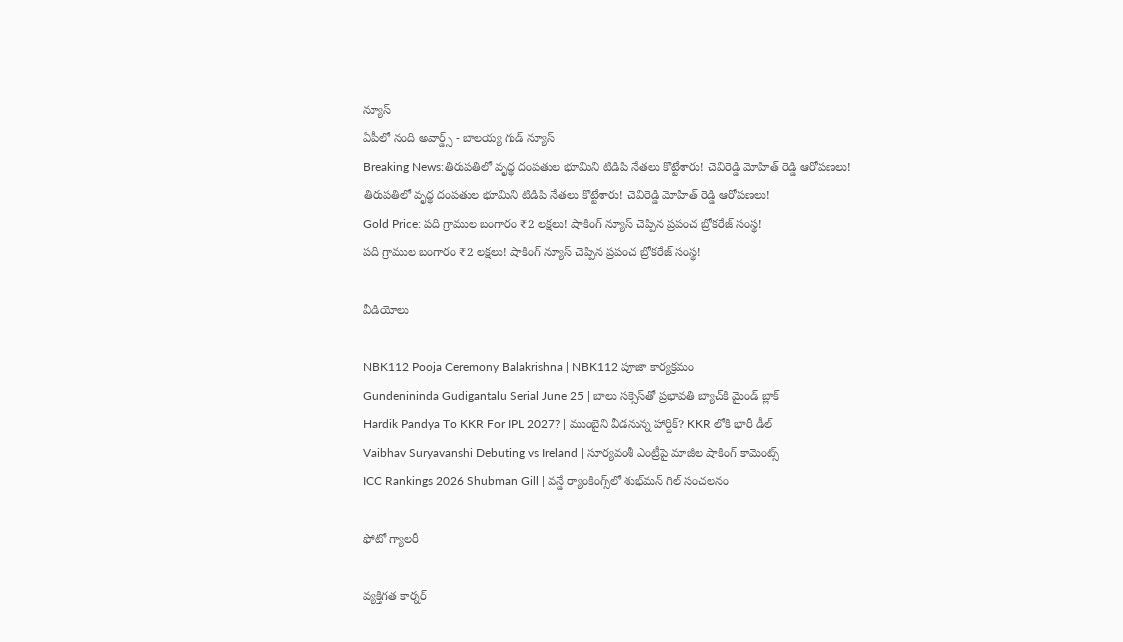న్యూస్
ఏపీలో నంది అవార్డ్స్ - బాలయ్య గుడ్ న్యూస్
Breaking News:తిరుపతిలో వృద్థ దంపతుల భూమిని టిడిపి నేతలు కొట్టేశారు! చెవిరెడ్డి మోహిత్ రెడ్డి ఆరోపణలు!
తిరుపతిలో వృద్థ దంపతుల భూమిని టిడిపి నేతలు కొట్టేశారు! చెవిరెడ్డి మోహిత్ రెడ్డి ఆరోపణలు!
Gold Price: పది గ్రాముల బంగారం ₹2 లక్షలు! షాకింగ్ న్యూస్ చెప్పిన ప్రపంచ బ్రోకరేజ్ సంస్థ!
పది గ్రాముల బంగారం ₹2 లక్షలు! షాకింగ్ న్యూస్ చెప్పిన ప్రపంచ బ్రోకరేజ్ సంస్థ!

వీడియోలు

NBK112 Pooja Ceremony Balakrishna | NBK112 పూజా కార్యక్రమం
Gundenininda Gudigantalu Serial June 25 | బాలు సక్సెస్‌తో ప్రభావతి బ్యాచ్‌కి మైండ్ బ్లాక్
Hardik Pandya To KKR For IPL 2027? | ముంబైని వీడనున్న హార్దిక్? KKR లోకి భారీ డీల్
Vaibhav Suryavanshi Debuting vs Ireland | సూర్యవంశీ ఎంట్రీపై మాజీల షాకింగ్ కామెంట్స్
ICC Rankings 2026 Shubman Gill | వన్డే ర్యాంకింగ్స్‌లో శుభ్‌మన్ గిల్ సంచలనం

ఫోటో గ్యాలరీ

వ్యక్తిగత కార్నర్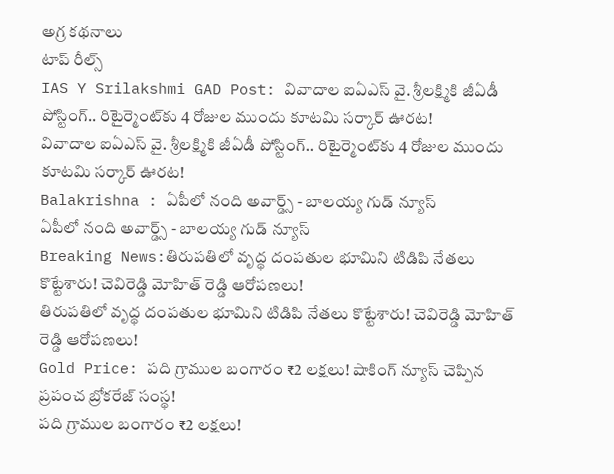అగ్ర కథనాలు
టాప్ రీల్స్
IAS Y Srilakshmi GAD Post: వివాదాల ఐఏఎస్ వై. శ్రీలక్ష్మికి జీఏడీ పోస్టింగ్.. రిటైర్మెంట్‌కు 4 రోజుల ముందు కూటమి సర్కార్ ఊరట!
వివాదాల ఐఏఎస్ వై. శ్రీలక్ష్మికి జీఏడీ పోస్టింగ్.. రిటైర్మెంట్‌కు 4 రోజుల ముందు కూటమి సర్కార్ ఊరట!
Balakrishna : ఏపీలో నంది అవార్డ్స్ - బాలయ్య గుడ్ న్యూస్
ఏపీలో నంది అవార్డ్స్ - బాలయ్య గుడ్ న్యూస్
Breaking News:తిరుపతిలో వృద్థ దంపతుల భూమిని టిడిపి నేతలు కొట్టేశారు! చెవిరెడ్డి మోహిత్ రెడ్డి ఆరోపణలు!
తిరుపతిలో వృద్థ దంపతుల భూమిని టిడిపి నేతలు కొట్టేశారు! చెవిరెడ్డి మోహిత్ రెడ్డి ఆరోపణలు!
Gold Price: పది గ్రాముల బంగారం ₹2 లక్షలు! షాకింగ్ న్యూస్ చెప్పిన ప్రపంచ బ్రోకరేజ్ సంస్థ!
పది గ్రాముల బంగారం ₹2 లక్షలు!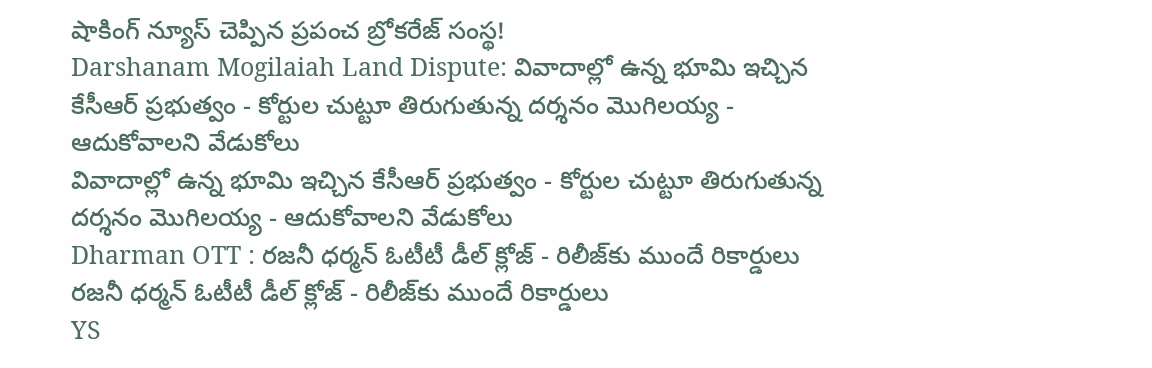షాకింగ్ న్యూస్ చెప్పిన ప్రపంచ బ్రోకరేజ్ సంస్థ!
Darshanam Mogilaiah Land Dispute: వివాదాల్లో ఉన్న భూమి ఇచ్చిన కేసీఆర్ ప్రభుత్వం - కోర్టుల చుట్టూ తిరుగుతున్న దర్శనం మొగిలయ్య - ఆదుకోవాలని వేడుకోలు
వివాదాల్లో ఉన్న భూమి ఇచ్చిన కేసీఆర్ ప్రభుత్వం - కోర్టుల చుట్టూ తిరుగుతున్న దర్శనం మొగిలయ్య - ఆదుకోవాలని వేడుకోలు
Dharman OTT : రజనీ ధర్మన్ ఓటీటీ డీల్ క్లోజ్ - రిలీజ్‌కు ముందే రికార్డులు
రజనీ ధర్మన్ ఓటీటీ డీల్ క్లోజ్ - రిలీజ్‌కు ముందే రికార్డులు
YS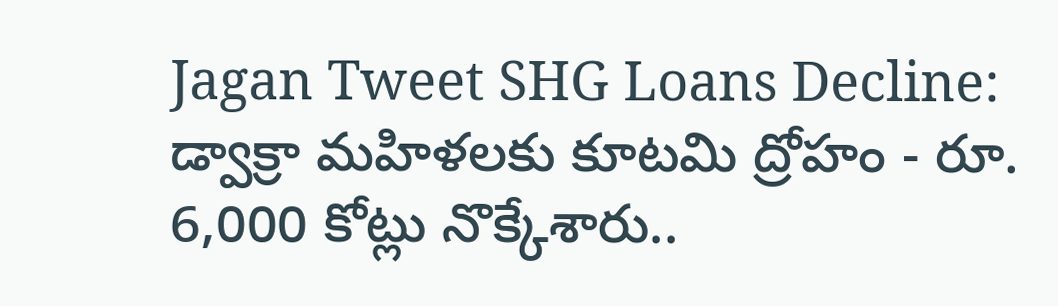Jagan Tweet SHG Loans Decline: డ్వాక్రా మహిళలకు కూటమి ద్రోహం - రూ. 6,000 కోట్లు నొక్కేశారు..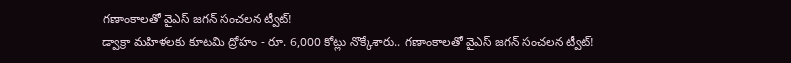గణాంకాలతో వైఎస్ జగన్ సంచలన ట్వీట్!
డ్వాక్రా మహిళలకు కూటమి ద్రోహం - రూ. 6,000 కోట్లు నొక్కేశారు.. గణాంకాలతో వైఎస్ జగన్ సంచలన ట్వీట్!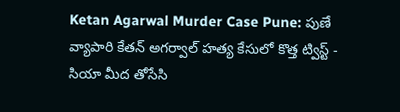Ketan Agarwal Murder Case Pune: పుణే వ్యాపారి కేతన్ అగర్వాల్ హత్య కేసులో కొత్త ట్విస్ట్ - సియా మీద తోసేసి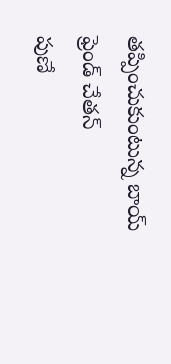తప్పించుకుంటున్న బాయ్ ఫ్రెండ్ చేతన్
పుణే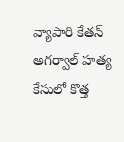వ్యాపారి కేతన్ అగర్వాల్ హత్య కేసులో కొత్త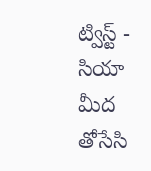ట్విస్ట్ - సియా మీద తోసేసి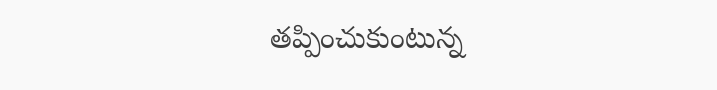తప్పించుకుంటున్న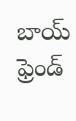బాయ్ ఫ్రెండ్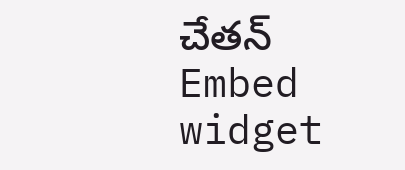చేతన్
Embed widget